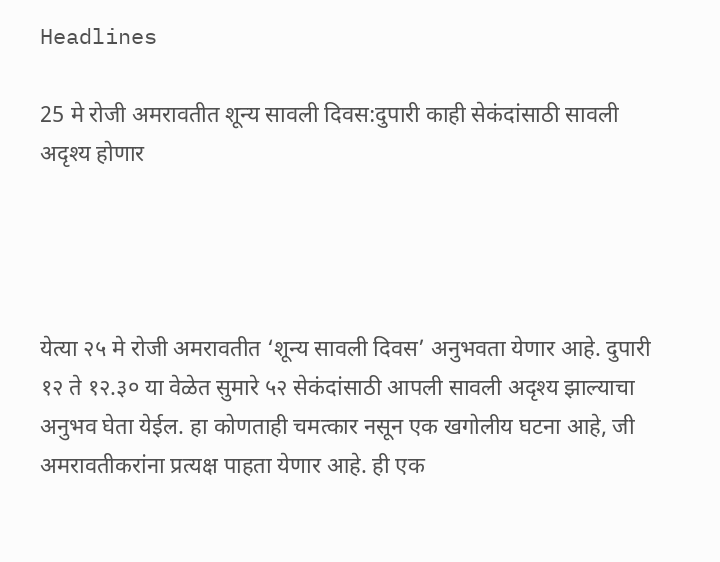Headlines

25 मे रोजी अमरावतीत शून्य सावली दिवस:दुपारी काही सेकंदांसाठी सावली अदृश्य होणार




येत्या २५ मे रोजी अमरावतीत ‘शून्य सावली दिवस’ अनुभवता येणार आहे. दुपारी १२ ते १२.३० या वेळेत सुमारे ५२ सेकंदांसाठी आपली सावली अदृश्य झाल्याचा अनुभव घेता येईल. हा कोणताही चमत्कार नसून एक खगोलीय घटना आहे, जी अमरावतीकरांना प्रत्यक्ष पाहता येणार आहे. ही एक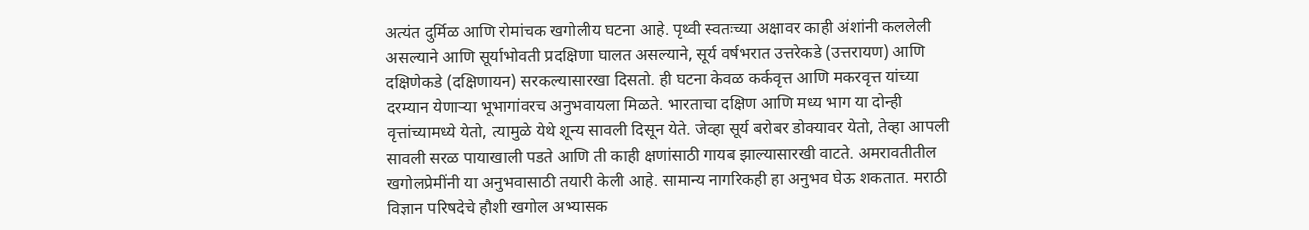अत्यंत दुर्मिळ आणि रोमांचक खगोलीय घटना आहे. पृथ्वी स्वतःच्या अक्षावर काही अंशांनी कललेली असल्याने आणि सूर्याभोवती प्रदक्षिणा घालत असल्याने, सूर्य वर्षभरात उत्तरेकडे (उत्तरायण) आणि दक्षिणेकडे (दक्षिणायन) सरकल्यासारखा दिसतो. ही घटना केवळ कर्कवृत्त आणि मकरवृत्त यांच्या दरम्यान येणाऱ्या भूभागांवरच अनुभवायला मिळते. भारताचा दक्षिण आणि मध्य भाग या दोन्ही वृत्तांच्यामध्ये येतो, त्यामुळे येथे शून्य सावली दिसून येते. जेव्हा सूर्य बरोबर डोक्यावर येतो, तेव्हा आपली सावली सरळ पायाखाली पडते आणि ती काही क्षणांसाठी गायब झाल्यासारखी वाटते. अमरावतीतील खगोलप्रेमींनी या अनुभवासाठी तयारी केली आहे. सामान्य नागरिकही हा अनुभव घेऊ शकतात. मराठी विज्ञान परिषदेचे हौशी खगोल अभ्यासक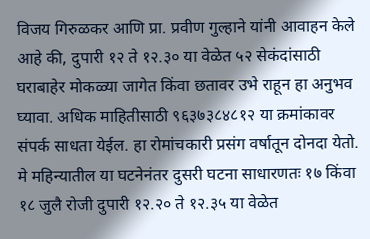विजय गिरुळकर आणि प्रा. प्रवीण गुल्हाने यांनी आवाहन केले आहे की, दुपारी १२ ते १२.३० या वेळेत ५२ सेकंदांसाठी घराबाहेर मोकळ्या जागेत किंवा छतावर उभे राहून हा अनुभव घ्यावा. अधिक माहितीसाठी ९६३७३८४८१२ या क्रमांकावर संपर्क साधता येईल. हा रोमांचकारी प्रसंग वर्षातून दोनदा येतो. मे महिन्यातील या घटनेनंतर दुसरी घटना साधारणतः १७ किंवा १८ जुलै रोजी दुपारी १२.२० ते १२.३५ या वेळेत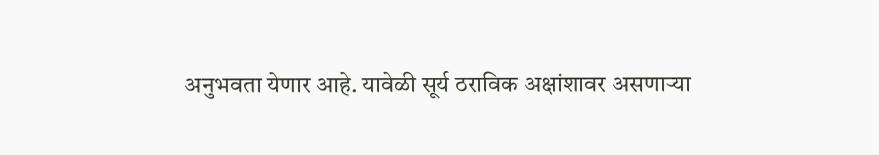अनुभवता येणार आहे. यावेळी सूर्य ठराविक अक्षांशावर असणाऱ्या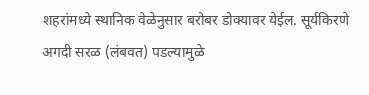शहरांमध्ये स्थानिक वेळेनुसार बरोबर डोक्यावर येईल. सूर्यकिरणे अगदी सरळ (लंबवत) पडल्यामुळे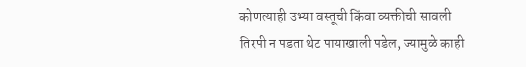कोणत्याही उभ्या वस्तूची किंवा व्यक्तीची सावली तिरपी न पडता थेट पायाखाली पडेल, ज्यामुळे काही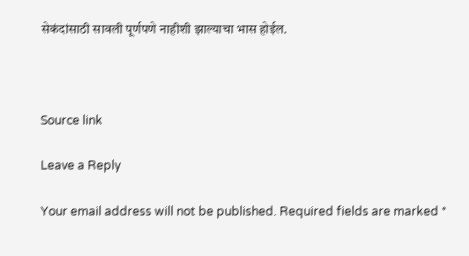सेकंदांसाठी सावली पूर्णपणे नाहीशी झाल्याचा भास होईल.



Source link

Leave a Reply

Your email address will not be published. Required fields are marked *